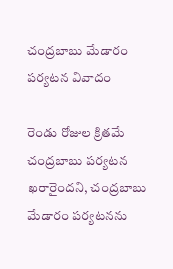చంద్రబాబు మేడారం పర్యటన వివాదం

రెండు రోజుల క్రితమే చంద్రబాబు పర్యటన ఖరారైందని, చంద్రబాబు మేడారం పర్యటనను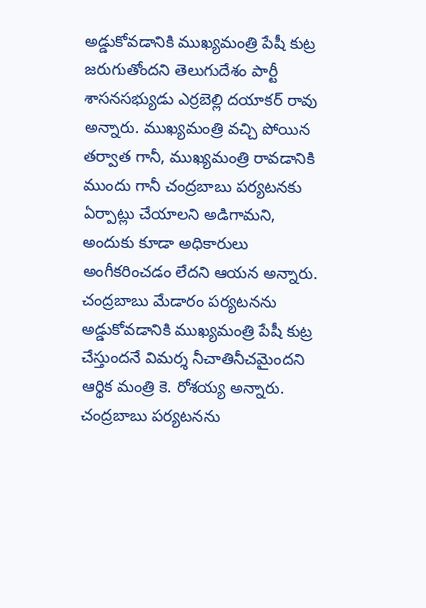అడ్డుకోవడానికి ముఖ్యమంత్రి పేషీ కుట్ర జరుగుతోందని తెలుగుదేశం పార్టీ శాసనసభ్యుడు ఎర్రబెల్లి దయాకర్ రావు అన్నారు. ముఖ్యమంత్రి వచ్చి పోయిన తర్వాత గానీ, ముఖ్యమంత్రి రావడానికి ముందు గానీ చంద్రబాబు పర్యటనకు ఏర్పాట్లు చేయాలని అడిగామని, అందుకు కూడా అధికారులు అంగీకరించడం లేదని ఆయన అన్నారు. చంద్రబాబు మేడారం పర్యటనను అడ్డుకోవడానికి ముఖ్యమంత్రి పేషీ కుట్ర చేస్తుందనే విమర్శ నీచాతినీచమైందని ఆర్థిక మంత్రి కె. రోశయ్య అన్నారు. చంద్రబాబు పర్యటనను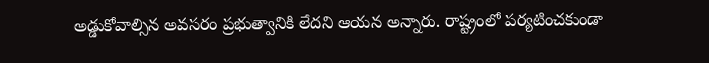అడ్డుకోవాల్సిన అవసరం ప్రభుత్వానికి లేదని ఆయన అన్నారు. రాష్ట్రంలో పర్యటించకుండా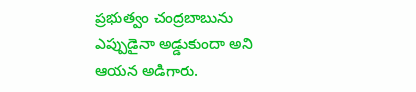ప్రభుత్వం చంద్రబాబును ఎప్పుడైనా అడ్డుకుందా అని ఆయన అడిగారు.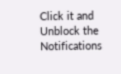Click it and Unblock the Notifications